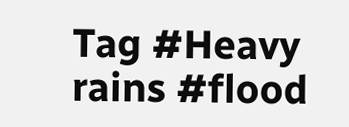Tag #Heavy rains #flood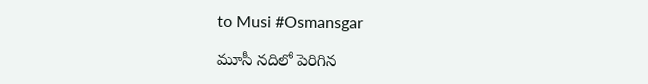to Musi #Osmansgar

మూసీ నదిలో పెరిగిన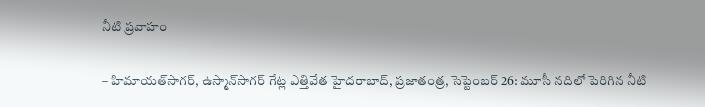నీటి ప్రవాహం

– హిమాయత్‌సాగర్‌, ఉస్మాన్‌సాగర్‌ గేట్ల ఎత్తివేత హైదరాబాద్‌, ప్రజాతంత్ర, సెప్టెంబర్‌ 26: మూసీ నదిలో పెరిగిన నీటి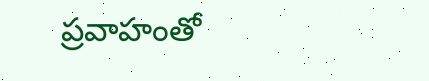ప్రవాహంతో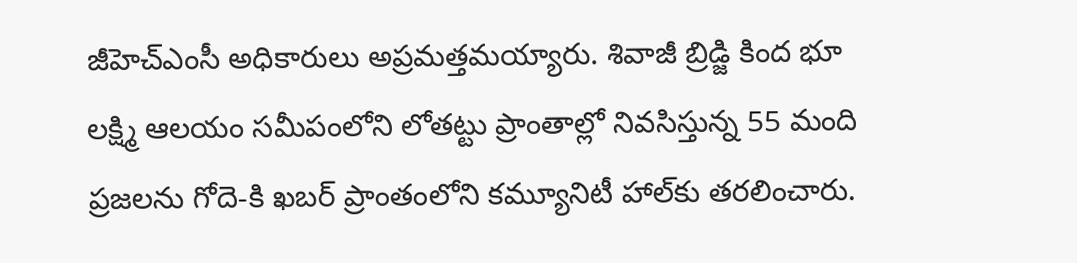జీహెచ్‌ఎంసీ అధికారులు అప్రమత్తమయ్యారు. శివాజీ బ్రిడ్జి కింద భూ లక్ష్మి ఆలయం సమీపంలోని లోతట్టు ప్రాంతాల్లో నివసిస్తున్న 55 మంది ప్రజలను గోదె-కి ఖబర్‌ ప్రాంతంలోని కమ్యూనిటీ హాల్‌కు తరలించారు.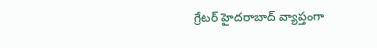గ్రేటర్‌ హైదరాబాద్‌ వ్యాప్తంగా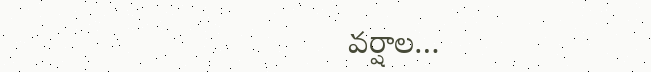వర్షాల…